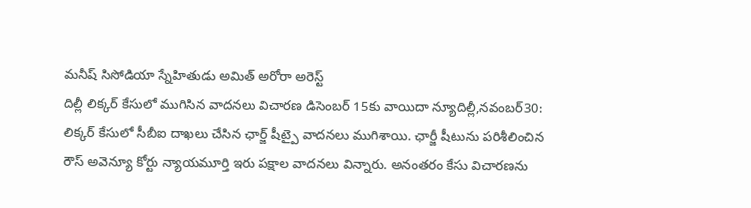మనీష్ సిసోడియా స్నేహితుడు అమిత్ అరోరా అరెస్ట్
దిల్లీ లిక్కర్ కేసులో ముగిసిన వాదనలు విచారణ డిసెంబర్ 15కు వాయిదా న్యూదిల్లీ,నవంబర్30: లిక్కర్ కేసులో సీబీఐ దాఖలు చేసిన ఛార్జ్ షీట్పై వాదనలు ముగిశాయి. ఛార్జీ షీటును పరిశీలించిన రౌస్ అవెన్యూ కోర్టు న్యాయమూర్తి ఇరు పక్షాల వాదనలు విన్నారు. అనంతరం కేసు విచారణను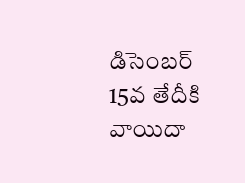డిసెంబర్ 15వ తేదీకి వాయిదా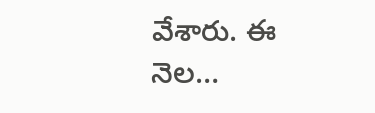వేశారు. ఈ నెల…